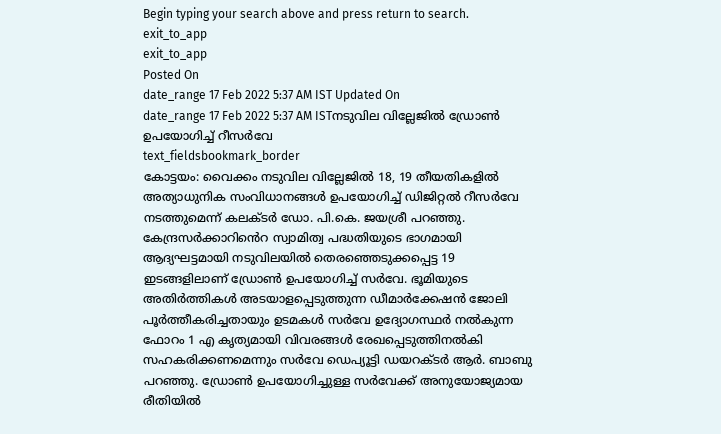Begin typing your search above and press return to search.
exit_to_app
exit_to_app
Posted On
date_range 17 Feb 2022 5:37 AM IST Updated On
date_range 17 Feb 2022 5:37 AM ISTനടുവില വില്ലേജിൽ ഡ്രോൺ ഉപയോഗിച്ച് റീസർവേ
text_fieldsbookmark_border
കോട്ടയം: വൈക്കം നടുവില വില്ലേജിൽ 18, 19 തീയതികളിൽ അത്യാധുനിക സംവിധാനങ്ങൾ ഉപയോഗിച്ച് ഡിജിറ്റൽ റീസർവേ നടത്തുമെന്ന് കലക്ടർ ഡോ. പി.കെ. ജയശ്രീ പറഞ്ഞു. കേന്ദ്രസർക്കാറിൻെറ സ്വാമിത്വ പദ്ധതിയുടെ ഭാഗമായി ആദ്യഘട്ടമായി നടുവിലയിൽ തെരഞ്ഞെടുക്കപ്പെട്ട 19 ഇടങ്ങളിലാണ് ഡ്രോൺ ഉപയോഗിച്ച് സർവേ. ഭൂമിയുടെ അതിർത്തികൾ അടയാളപ്പെടുത്തുന്ന ഡീമാർക്കേഷൻ ജോലി പൂർത്തീകരിച്ചതായും ഉടമകൾ സർവേ ഉദ്യോഗസ്ഥർ നൽകുന്ന ഫോറം 1 എ കൃത്യമായി വിവരങ്ങൾ രേഖപ്പെടുത്തിനൽകി സഹകരിക്കണമെന്നും സർവേ ഡെപ്യൂട്ടി ഡയറക്ടർ ആർ. ബാബു പറഞ്ഞു. ഡ്രോൺ ഉപയോഗിച്ചുള്ള സർവേക്ക് അനുയോജ്യമായ രീതിയിൽ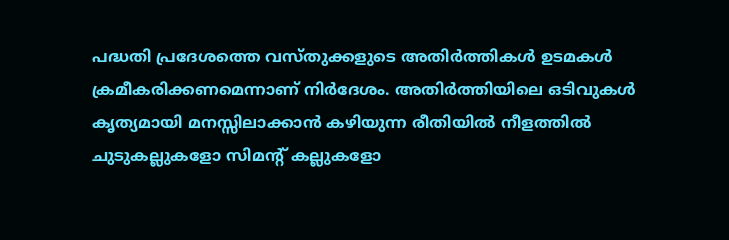പദ്ധതി പ്രദേശത്തെ വസ്തുക്കളുടെ അതിർത്തികൾ ഉടമകൾ ക്രമീകരിക്കണമെന്നാണ് നിർദേശം. അതിർത്തിയിലെ ഒടിവുകൾ കൃത്യമായി മനസ്സിലാക്കാൻ കഴിയുന്ന രീതിയിൽ നീളത്തിൽ ചുടുകല്ലുകളോ സിമന്റ് കല്ലുകളോ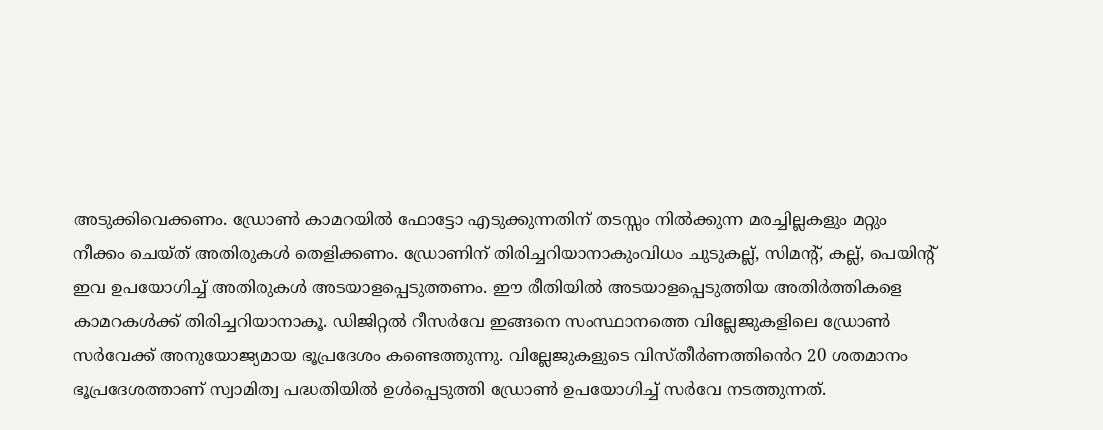അടുക്കിവെക്കണം. ഡ്രോൺ കാമറയിൽ ഫോട്ടോ എടുക്കുന്നതിന് തടസ്സം നിൽക്കുന്ന മരച്ചില്ലകളും മറ്റും നീക്കം ചെയ്ത് അതിരുകൾ തെളിക്കണം. ഡ്രോണിന് തിരിച്ചറിയാനാകുംവിധം ചുടുകല്ല്, സിമന്റ്, കല്ല്, പെയിന്റ് ഇവ ഉപയോഗിച്ച് അതിരുകൾ അടയാളപ്പെടുത്തണം. ഈ രീതിയിൽ അടയാളപ്പെടുത്തിയ അതിർത്തികളെ കാമറകൾക്ക് തിരിച്ചറിയാനാകൂ. ഡിജിറ്റൽ റീസർവേ ഇങ്ങനെ സംസ്ഥാനത്തെ വില്ലേജുകളിലെ ഡ്രോൺ സർവേക്ക് അനുയോജ്യമായ ഭൂപ്രദേശം കണ്ടെത്തുന്നു. വില്ലേജുകളുടെ വിസ്തീർണത്തിൻെറ 20 ശതമാനം ഭൂപ്രദേശത്താണ് സ്വാമിത്വ പദ്ധതിയിൽ ഉൾപ്പെടുത്തി ഡ്രോൺ ഉപയോഗിച്ച് സർവേ നടത്തുന്നത്.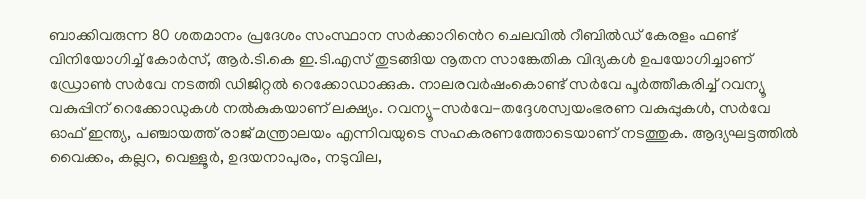ബാക്കിവരുന്ന 80 ശതമാനം പ്രദേശം സംസ്ഥാന സർക്കാറിൻെറ ചെലവിൽ റീബിൽഡ് കേരളം ഫണ്ട് വിനിയോഗിച്ച് കോർസ്, ആർ.ടി.കെ ഇ.ടി.എസ് തുടങ്ങിയ നൂതന സാങ്കേതിക വിദ്യകൾ ഉപയോഗിച്ചാണ് ഡ്രോൺ സർവേ നടത്തി ഡിജിറ്റൽ റെക്കോഡാക്കുക. നാലരവർഷംകൊണ്ട് സർവേ പൂർത്തീകരിച്ച് റവന്യൂ വകുപ്പിന് റെക്കോഡുകൾ നൽകുകയാണ് ലക്ഷ്യം. റവന്യൂ-സർവേ-തദ്ദേശസ്വയംഭരണ വകുപ്പുകൾ, സർവേ ഓഫ് ഇന്ത്യ, പഞ്ചായത്ത് രാജ് മന്ത്രാലയം എന്നിവയുടെ സഹകരണത്തോടെയാണ് നടത്തുക. ആദ്യഘട്ടത്തിൽ വൈക്കം, കല്ലറ, വെള്ളൂർ, ഉദയനാപുരം, നടുവില,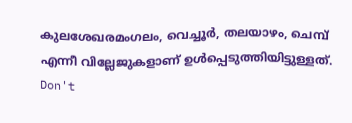കുലശേഖരമംഗലം, വെച്ചൂർ, തലയാഴം, ചെമ്പ് എന്നീ വില്ലേജുകളാണ് ഉൾപ്പെടുത്തിയിട്ടുള്ളത്.
Don't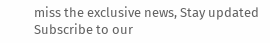miss the exclusive news, Stay updated
Subscribe to our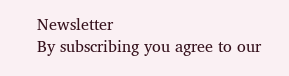Newsletter
By subscribing you agree to our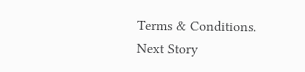Terms & Conditions.
Next Story